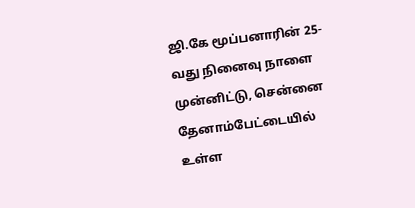ஜி.கே மூப்பனாரின் 25-வது நினைவு நாளை முன்னிட்டு, சென்னை தேனாம்பேட்டையில் உள்ள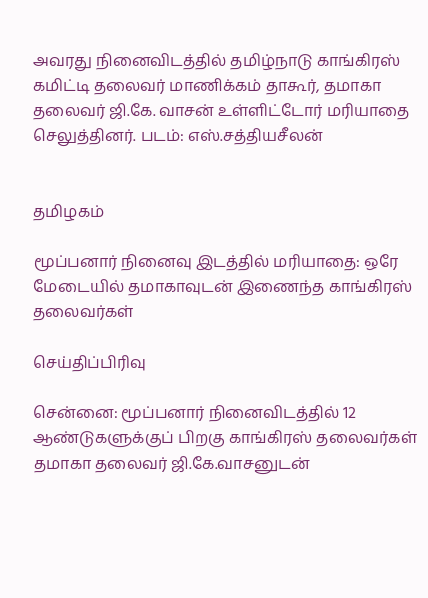அவரது நினைவிடத்தில் தமிழ்நாடு காங்கிரஸ் கமிட்டி தலைவர் மாணிக்கம் தாகூர், தமாகா தலைவர் ஜி.கே. வாசன் உள்ளிட்டோர் மரியாதை செலுத்தினர். படம்: எஸ்.சத்தியசீலன்


தமிழகம்

மூப்பனார் நினைவு இடத்தில் மரியாதை: ஒரே மேடையில் தமாகாவுடன் இணைந்த காங்கிரஸ் தலைவர்கள்

செய்திப்பிரிவு

சென்னை: மூப்பனார் நினைவிடத்தில் 12 ஆண்டுகளுக்குப் பிறகு காங்கிரஸ் தலைவர்கள் தமாகா தலைவர் ஜி.கே.வாசனுடன்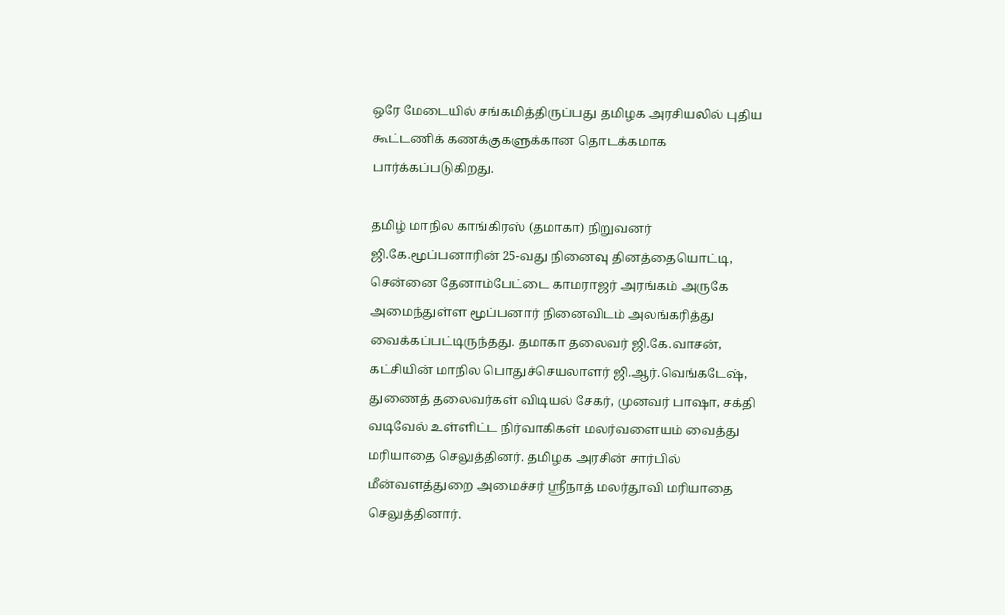ஒரே மேடையில் சங்கமித்திருப்பது தமிழக அரசியலில் புதிய கூட்டணிக் கணக்குகளுக்கான தொடக்கமாக பார்க்கப்படுகிறது.

தமிழ் மாநில காங்கிரஸ் (தமாகா) நிறுவனர் ஜி.கே.மூப்பனாரின் 25-வது நினைவு தினத்தையொட்டி, சென்னை தேனாம்பேட்டை காமராஜர் அரங்கம் அருகே அமைந்துள்ள மூப்பனார் நினைவிடம் அலங்கரித்து வைக்கப்பட்டிருந்தது. தமாகா தலைவர் ஜி.கே.வாசன், கட்சியின் மாநில பொதுச்செயலாளர் ஜி.ஆர்.வெங்கடேஷ், துணைத் தலைவர்கள் விடியல் சேகர், முனவர் பாஷா, சக்தி வடிவேல் உள்ளிட்ட நிர்வாகிகள் மலர்வளையம் வைத்து மரியாதை செலுத்தினர். தமிழக அரசின் சார்பில் மீன்வளத்துறை அமைச்சர் ஸ்ரீநாத் மலர்தூவி மரியாதை செலுத்தினார்.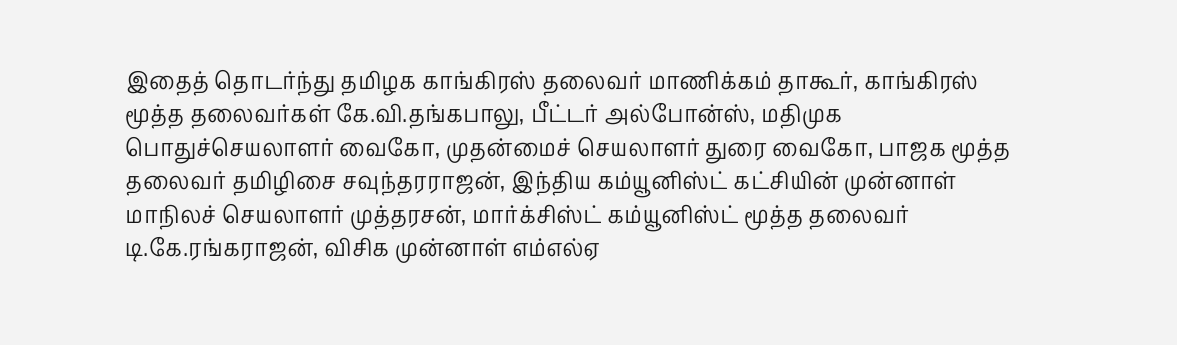இதைத் தொடர்ந்து தமிழக காங்கிரஸ் தலைவர் மாணிக்கம் தாகூர், காங்கிரஸ் மூத்த தலைவர்கள் கே.வி.தங்கபாலு, பீட்டர் அல்போன்ஸ், மதிமுக பொதுச்செயலாளர் வைகோ, முதன்மைச் செயலாளர் துரை வைகோ, பாஜக மூத்த தலைவர் தமிழிசை சவுந்தரராஜன், இந்திய கம்யூனிஸ்ட் கட்சியின் முன்னாள் மாநிலச் செயலாளர் முத்தரசன், மார்க்சிஸ்ட் கம்யூனிஸ்ட் மூத்த தலைவர் டி.கே.ரங்கராஜன், விசிக முன்னாள் எம்எல்ஏ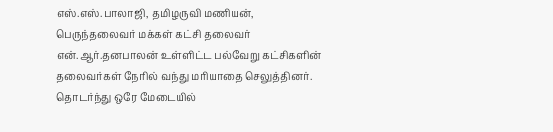எஸ்.எஸ்.பாலாஜி, தமிழருவி மணியன், பெருந்தலைவர் மக்கள் கட்சி தலைவர் என்.ஆர்.தனபாலன் உள்ளிட்ட பல்வேறு கட்சிகளின் தலைவர்கள் நேரில் வந்து மரியாதை செலுத்தினர். தொடர்ந்து ஒரே மேடையில்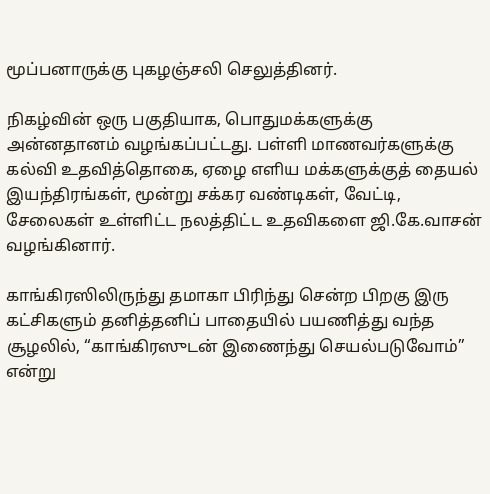மூப்பனாருக்கு புகழஞ்சலி செலுத்தினர்.

நிகழ்வின் ஒரு பகுதியாக, பொதுமக்களுக்கு அன்னதானம் வழங்கப்பட்டது. பள்ளி மாணவர்களுக்கு கல்வி உதவித்தொகை, ஏழை எளிய மக்களுக்குத் தையல் இயந்திரங்கள், மூன்று சக்கர வண்டிகள், வேட்டி, சேலைகள் உள்ளிட்ட நலத்திட்ட உதவிகளை ஜி.கே.வாசன் வழங்கினார்.

காங்கிரஸிலிருந்து தமாகா பிரிந்து சென்ற பிறகு இரு கட்சிகளும் தனித்தனிப் பாதையில் பயணித்து வந்த சூழலில், “காங்கிரஸுடன் இணைந்து செயல்படுவோம்” என்று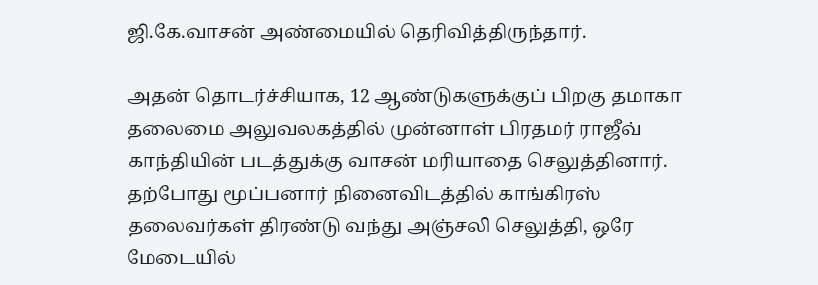ஜி.கே.வாசன் அண்மையில் தெரிவித்திருந்தார்.

அதன் தொடர்ச்சியாக, 12 ஆண்டுகளுக்குப் பிறகு தமாகா தலைமை அலுவலகத்தில் முன்னாள் பிரதமர் ராஜீவ் காந்தியின் படத்துக்கு வாசன் மரியாதை செலுத்தினார். தற்போது மூப்பனார் நினைவிடத்தில் காங்கிரஸ் தலைவர்கள் திரண்டு வந்து அஞ்சலி செலுத்தி, ஒரே மேடையில்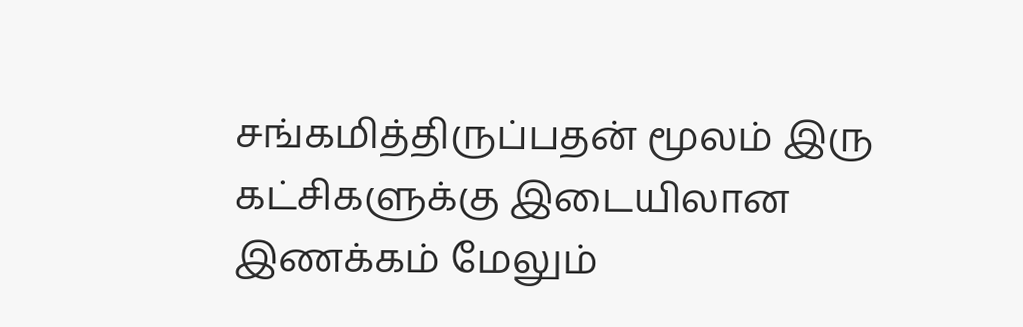சங்கமித்திருப்பதன் மூலம் இரு கட்சிகளுக்கு இடையிலான இணக்கம் மேலும்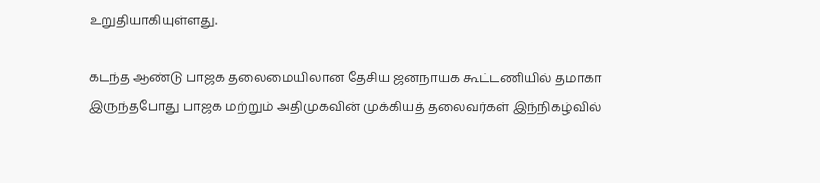உறுதியாகியுள்ளது.

கடந்த ஆண்டு பாஜக தலைமையிலான தேசிய ஜனநாயக கூட்டணியில் தமாகா இருந்தபோது பாஜக மற்றும் அதிமுகவின் முக்கியத் தலைவர்கள் இந்நிகழ்வில்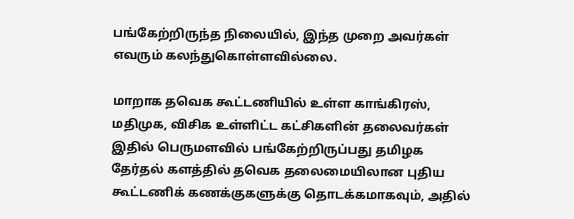பங்கேற்றிருந்த நிலையில், இந்த முறை அவர்கள் எவரும் கலந்துகொள்ளவில்லை.

மாறாக தவெக கூட்டணியில் உள்ள காங்கிரஸ், மதிமுக, விசிக உள்ளிட்ட கட்சிகளின் தலைவர்கள் இதில் பெருமளவில் பங்கேற்றிருப்பது தமிழக தேர்தல் களத்தில் தவெக தலைமையிலான புதிய கூட்டணிக் கணக்குகளுக்கு தொடக்கமாகவும், அதில்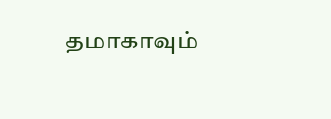தமாகாவும்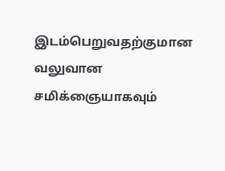இடம்பெறுவதற்குமான வலுவான சமிக்ஞையாகவும்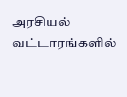அரசியல் வட்டாரங்களில்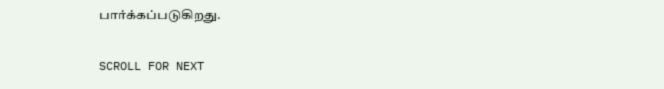பார்க்கப்படுகிறது.

SCROLL FOR NEXT